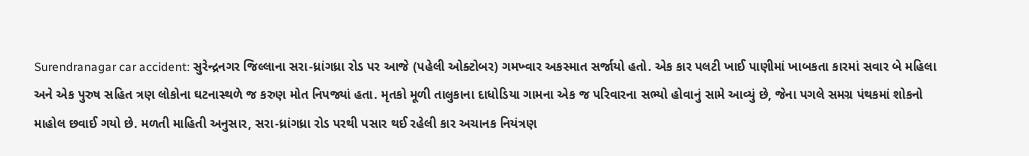Surendranagar car accident: સુરેન્દ્રનગર જિલ્લાના સરા-ધ્રાંગધ્રા રોડ પર આજે (પહેલી ઓક્ટોબર) ગમખ્વાર અકસ્માત સર્જાયો હતો. એક કાર પલટી ખાઈ પાણીમાં ખાબકતા કારમાં સવાર બે મહિલા અને એક પુરુષ સહિત ત્રણ લોકોના ઘટનાસ્થળે જ કરુણ મોત નિપજ્યાં હતા. મૃતકો મૂળી તાલુકાના દાધોડિયા ગામના એક જ પરિવારના સભ્યો હોવાનું સામે આવ્યું છે, જેના પગલે સમગ્ર પંથકમાં શોકનો માહોલ છવાઈ ગયો છે. મળતી માહિતી અનુસાર, સરા-ધ્રાંગધ્રા રોડ પરથી પસાર થઈ રહેલી કાર અચાનક નિયંત્રણ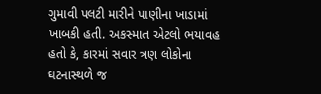ગુમાવી પલટી મારીને પાણીના ખાડામાં ખાબકી હતી. અકસ્માત એટલો ભયાવહ હતો કે, કારમાં સવાર ત્રણ લોકોના ઘટનાસ્થળે જ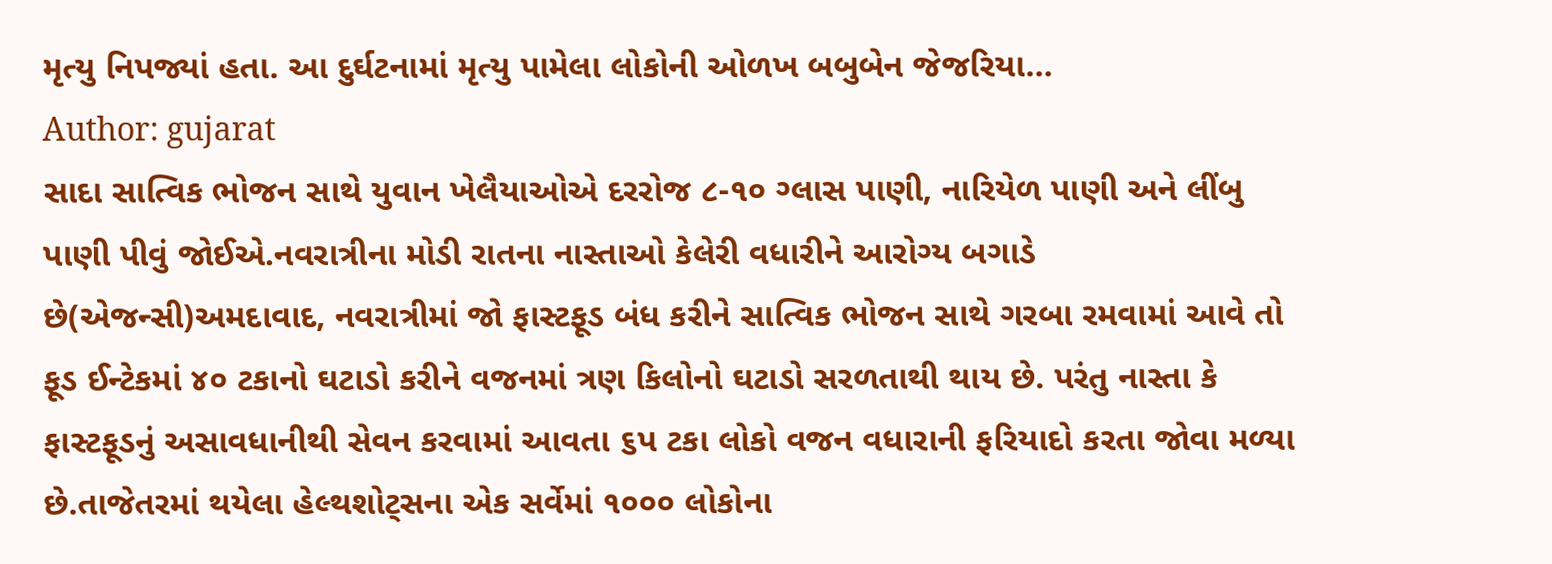મૃત્યુ નિપજ્યાં હતા. આ દુર્ઘટનામાં મૃત્યુ પામેલા લોકોની ઓળખ બબુબેન જેજરિયા…
Author: gujarat
સાદા સાત્વિક ભોજન સાથે યુવાન ખેલૈયાઓએ દરરોજ ૮-૧૦ ગ્લાસ પાણી, નારિયેળ પાણી અને લીંબુ પાણી પીવું જોઈએ.નવરાત્રીના મોડી રાતના નાસ્તાઓ કેલેરી વધારીને આરોગ્ય બગાડે છે(એજન્સી)અમદાવાદ, નવરાત્રીમાં જો ફાસ્ટફૂડ બંધ કરીને સાત્વિક ભોજન સાથે ગરબા રમવામાં આવે તો ફૂડ ઈન્ટેકમાં ૪૦ ટકાનો ઘટાડો કરીને વજનમાં ત્રણ કિલોનો ઘટાડો સરળતાથી થાય છે. પરંતુ નાસ્તા કે ફાસ્ટફૂડનું અસાવધાનીથી સેવન કરવામાં આવતા ૬પ ટકા લોકો વજન વધારાની ફરિયાદો કરતા જોવા મળ્યા છે.તાજેતરમાં થયેલા હેલ્થશોટ્સના એક સર્વેમાં ૧૦૦૦ લોકોના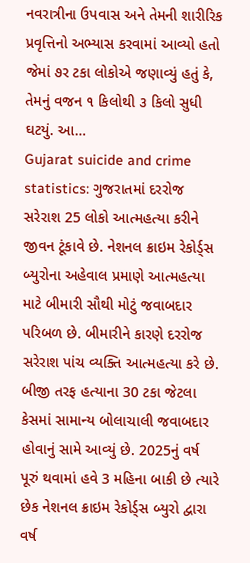નવરાત્રીના ઉપવાસ અને તેમની શારીરિક પ્રવૃત્તિનો અભ્યાસ કરવામાં આવ્યો હતો જેમાં ૭ર ટકા લોકોએ જણાવ્યું હતું કે, તેમનું વજન ૧ કિલોથી ૩ કિલો સુધી ઘટયું. આ…
Gujarat suicide and crime statistics: ગુજરાતમાં દરરોજ સરેરાશ 25 લોકો આત્મહત્યા કરીને જીવન ટૂંકાવે છે. નેશનલ ક્રાઇમ રેકોર્ડ્સ બ્યુરોના અહેવાલ પ્રમાણે આત્મહત્યા માટે બીમારી સૌથી મોટું જવાબદાર પરિબળ છે. બીમારીને કારણે દરરોજ સરેરાશ પાંચ વ્યક્તિ આત્મહત્યા કરે છે. બીજી તરફ હત્યાના 30 ટકા જેટલા કેસમાં સામાન્ય બોલાચાલી જવાબદાર હોવાનું સામે આવ્યું છે. 2025નું વર્ષ પૂરું થવામાં હવે 3 મહિના બાકી છે ત્યારે છેક નેશનલ ક્રાઇમ રેકોર્ડ્સ બ્યુરો દ્વારા વર્ષ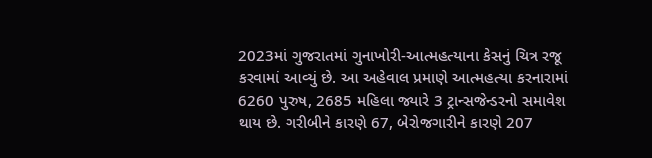2023માં ગુજરાતમાં ગુનાખોરી-આત્મહત્યાના કેસનું ચિત્ર રજૂ કરવામાં આવ્યું છે. આ અહેવાલ પ્રમાણે આત્મહત્યા કરનારામાં 6260 પુરુષ, 2685 મહિલા જ્યારે 3 ટ્રાન્સજેન્ડરનો સમાવેશ થાય છે. ગરીબીને કારણે 67, બેરોજગારીને કારણે 207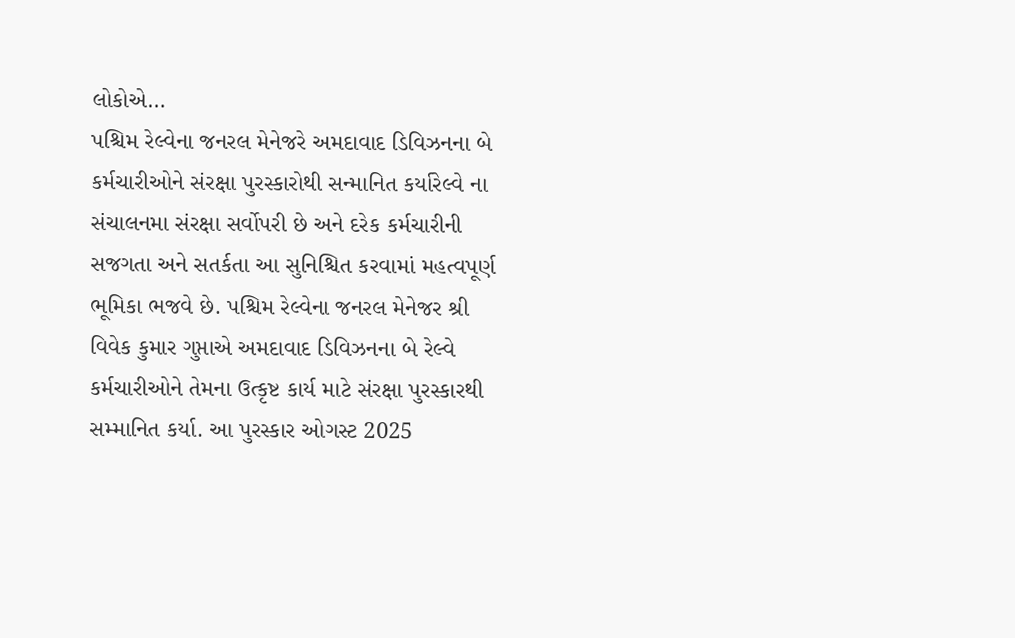લોકોએ…
પશ્ચિમ રેલ્વેના જનરલ મેનેજરે અમદાવાદ ડિવિઝનના બે કર્મચારીઓને સંરક્ષા પુરસ્કારોથી સન્માનિત કર્યારેલ્વે ના સંચાલનમા સંરક્ષા સર્વોપરી છે અને દરેક કર્મચારીની સજગતા અને સતર્કતા આ સુનિશ્ચિત કરવામાં મહત્વપૂર્ણ ભૂમિકા ભજવે છે. પશ્ચિમ રેલ્વેના જનરલ મેનેજર શ્રી વિવેક કુમાર ગુપ્તાએ અમદાવાદ ડિવિઝનના બે રેલ્વે કર્મચારીઓને તેમના ઉત્કૃષ્ટ કાર્ય માટે સંરક્ષા પુરસ્કારથી સમ્માનિત કર્યા. આ પુરસ્કાર ઓગસ્ટ 2025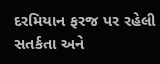દરમિયાન ફરજ પર રહેલી સતર્કતા અને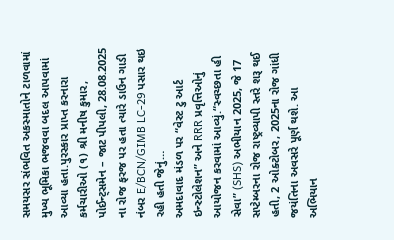સમયસર સંભવિત અકસ્માતોને ટાળવામાં મુખ્ય ભૂમિકા ભજવવા બદલ આપવામાં આવ્યા હતા.પુરસ્કાર પ્રાપ્ત કરનારા કર્મચારીઓ (૧) શ્રી મનીષ કુમાર, પોઈન્ટ્સમેન – જાટ પીપલી, 28.08.2025 ના રોજ ફરજ પર હતા ત્યારે ડાઉન ગાડી નંબર E/BCN/GIMB LC-29 પસાર થઇ રહી હતી જેનું…
અમદાવાદ મંડળ પર “વેસ્ટ ટુ આર્ટ ઇન્સ્ટોલેશન” અને RRR પ્રવૃત્તિઓનું આયોજન કરવામાં આવ્યું.“સ્વચ્છતા હી સેવા” (SHS) અભીયાન 2025, જે 17 સપ્ટેમ્બરના રોજ રાષ્ટ્રવ્યાપી સ્તરે શરૂ થઈ હતી, 2 ઓક્ટોબર, 2025ના રોજ ગાંધી જયંતિના અવસરે પૂર્ણ થશે. આ અભિયાન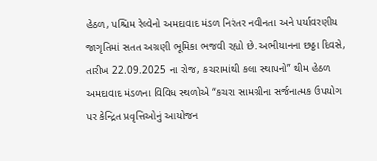હેઠળ, પશ્ચિમ રેલ્વેનો અમદાવાદ મંડળ નિરંતર નવીનતા અને પર્યાવરણીય જાગૃતિમાં સતત અગ્રણી ભૂમિકા ભજવી રહ્યો છે.અભીયાનના છઠ્ઠા દિવસે, તારીખ 22.09.2025 ના રોજ, કચરામાંથી કલા સ્થાપનો” થીમ હેઠળ અમદાવાદ મંડળના વિવિધ સ્થળોએ “કચરા સામગ્રીના સર્જનાત્મક ઉપયોગ પર કેન્દ્રિત પ્રવૃત્તિઓનું આયોજન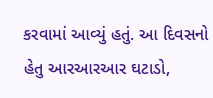કરવામાં આવ્યું હતું. આ દિવસનો હેતુ આરઆરઆર ઘટાડો,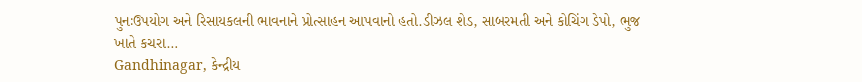પુનઃઉપયોગ અને રિસાયકલની ભાવનાને પ્રોત્સાહન આપવાનો હતો.ડીઝલ શેડ, સાબરમતી અને કોચિંગ ડેપો, ભુજ ખાતે કચરા…
Gandhinagar, કેન્દ્રીય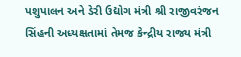પશુપાલન અને ડેરી ઉદ્યોગ મંત્રી શ્રી રાજીવરંજન સિંહની અધ્યક્ષતામાં તેમજ કેન્દ્રીય રાજ્ય મંત્રી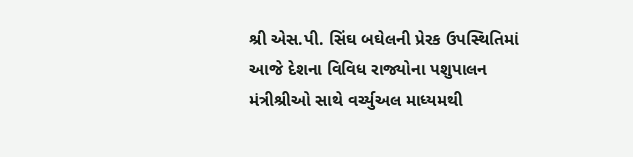શ્રી એસ.પી. સિંઘ બઘેલની પ્રેરક ઉપસ્થિતિમાં આજે દેશના વિવિધ રાજ્યોના પશુપાલન મંત્રીશ્રીઓ સાથે વર્ચ્યુઅલ માધ્યમથી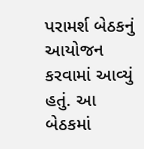પરામર્શ બેઠકનું આયોજન કરવામાં આવ્યું હતું. આ બેઠકમાં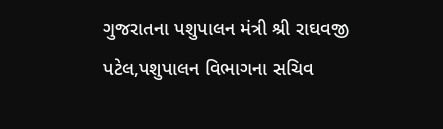ગુજરાતના પશુપાલન મંત્રી શ્રી રાઘવજી પટેલ,પશુપાલન વિભાગના સચિવ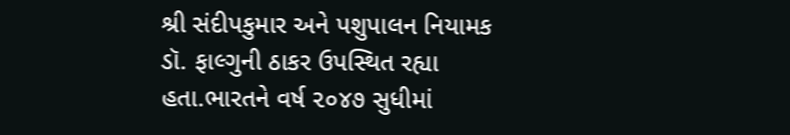શ્રી સંદીપકુમાર અને પશુપાલન નિયામક ડૉ. ફાલ્ગુની ઠાકર ઉપસ્થિત રહ્યા હતા.ભારતને વર્ષ ૨૦૪૭ સુધીમાં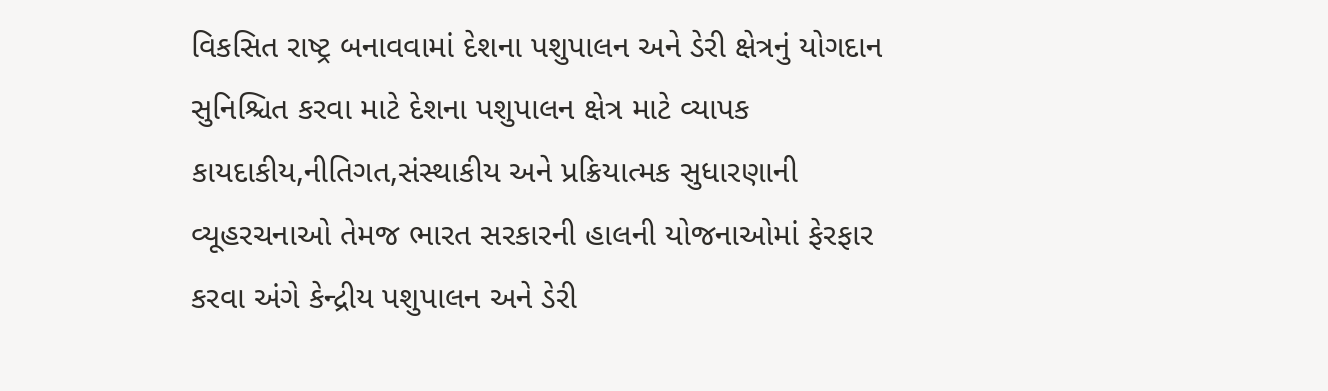વિકસિત રાષ્ટ્ર બનાવવામાં દેશના પશુપાલન અને ડેરી ક્ષેત્રનું યોગદાન સુનિશ્ચિત કરવા માટે દેશના પશુપાલન ક્ષેત્ર માટે વ્યાપક કાયદાકીય,નીતિગત,સંસ્થાકીય અને પ્રક્રિયાત્મક સુધારણાની વ્યૂહરચનાઓ તેમજ ભારત સરકારની હાલની યોજનાઓમાં ફેરફાર કરવા અંગે કેન્દ્રીય પશુપાલન અને ડેરી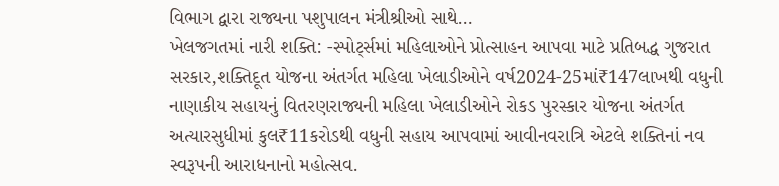વિભાગ દ્વારા રાજ્યના પશુપાલન મંત્રીશ્રીઓ સાથે…
ખેલજગતમાં નારી શક્તિ: -સ્પોર્ટ્સમાં મહિલાઓને પ્રોત્સાહન આપવા માટે પ્રતિબદ્ધ ગુજરાત સરકાર,શક્તિદૂત યોજના અંતર્ગત મહિલા ખેલાડીઓને વર્ષ2024-25માં₹147લાખથી વધુની નાણાકીય સહાયનું વિતરણરાજ્યની મહિલા ખેલાડીઓને રોકડ પુરસ્કાર યોજના અંતર્ગત અત્યારસુધીમાં કુલ₹11કરોડથી વધુની સહાય આપવામાં આવીનવરાત્રિ એટલે શક્તિનાં નવ સ્વરૂપની આરાધનાનો મહોત્સવ.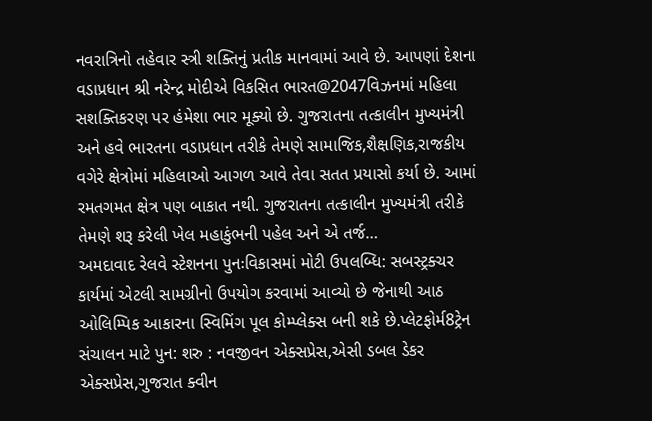નવરાત્રિનો તહેવાર સ્ત્રી શક્તિનું પ્રતીક માનવામાં આવે છે. આપણાં દેશના વડાપ્રધાન શ્રી નરેન્દ્ર મોદીએ વિકસિત ભારત@2047વિઝનમાં મહિલા સશક્તિકરણ પર હંમેશા ભાર મૂક્યો છે. ગુજરાતના તત્કાલીન મુખ્યમંત્રી અને હવે ભારતના વડાપ્રધાન તરીકે તેમણે સામાજિક,શૈક્ષણિક,રાજકીય વગેરે ક્ષેત્રોમાં મહિલાઓ આગળ આવે તેવા સતત પ્રયાસો કર્યા છે. આમાં રમતગમત ક્ષેત્ર પણ બાકાત નથી. ગુજરાતના તત્કાલીન મુખ્યમંત્રી તરીકે તેમણે શરૂ કરેલી ખેલ મહાકુંભની પહેલ અને એ તર્જ…
અમદાવાદ રેલવે સ્ટેશનના પુનઃવિકાસમાં મોટી ઉપલબ્ધિ: સબસ્ટ્રક્ચર કાર્યમાં એટલી સામગ્રીનો ઉપયોગ કરવામાં આવ્યો છે જેનાથી આઠ ઓલિમ્પિક આકારના સ્વિમિંગ પૂલ કોમ્પ્લેક્સ બની શકે છે.પ્લેટફોર્મ8ટ્રેન સંચાલન માટે પુન: શરુ : નવજીવન એક્સપ્રેસ,એસી ડબલ ડેકર એક્સપ્રેસ,ગુજરાત ક્વીન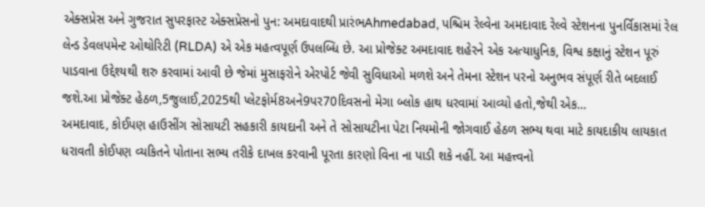એક્સપ્રેસ અને ગુજરાત સુપરફાસ્ટ એક્સપ્રેસનો પુન: અમદાવાદથી પ્રારંભAhmedabad, પશ્ચિમ રેલ્વેના અમદાવાદ રેલ્વે સ્ટેશનના પુનર્વિકાસમાં રેલ લેન્ડ ડેવલપમેન્ટ ઓથોરિટી (RLDA) એ એક મહત્વપૂર્ણ ઉપલબ્ધિ છે. આ પ્રોજેક્ટ અમદાવાદ શહેરને એક અત્યાધુનિક, વિશ્વ કક્ષાનું સ્ટેશન પૂરું પાડવાના ઉદ્દેશ્યથી શરુ કરવામાં આવી છે જેમાં મુસાફરોને એરપોર્ટ જેવી સુવિધાઓ મળશે અને તેમના સ્ટેશન પરનો અનુભવ સંપૂર્ણ રીતે બદલાઈ જશે.આ પ્રોજેક્ટ હેઠળ,5જુલાઈ,2025થી પ્લેટફોર્મ8અને9પર70દિવસનો મેગા બ્લોક હાથ ધરવામાં આવ્યો હતો,જેથી એક…
અમદાવાદ, કોઈપણ હાઉસીંગ સોસાયટી સહકારી કાયદાની અને તે સોસાયટીના પેટા નિયમોની જોગવાઈ હેઠળ સભ્ય થવા માટે કાયદાકીય લાયકાત ધરાવતી કોઈપણ વ્યકિતને પોતાના સભ્ય તરીકે દાખલ કરવાની પૂરતા કારણો વિના ના પાડી શકે નહીં. આ મહત્ત્વનો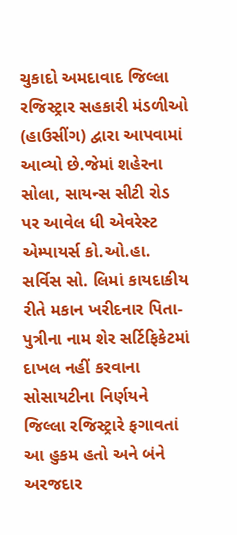ચુકાદો અમદાવાદ જિલ્લા રજિસ્ટ્રાર સહકારી મંડળીઓ (હાઉસીંગ) દ્વારા આપવામાં આવ્યો છે.જેમાં શહેરના સોલા, સાયન્સ સીટી રોડ પર આવેલ ધી એવરેસ્ટ એમ્પાયર્સ કો.ઓ.હા. સર્વિસ સો. લિમાં કાયદાકીય રીતે મકાન ખરીદનાર પિતા-પુત્રીના નામ શેર સર્ટિફિકેટમાં દાખલ નહીં કરવાના સોસાયટીના નિર્ણયને જિલ્લા રજિસ્ટ્રારે ફગાવતાં આ હુકમ હતો અને બંને અરજદાર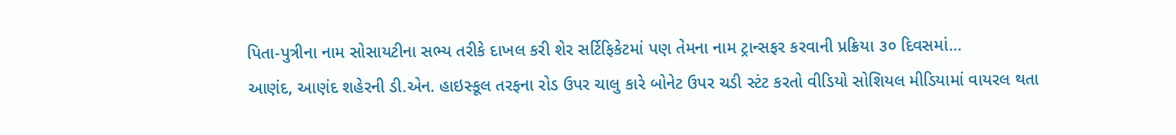પિતા-પુત્રીના નામ સોસાયટીના સભ્ય તરીકે દાખલ કરી શેર સર્ટિફિકેટમાં પણ તેમના નામ ટ્રાન્સફર કરવાની પ્રક્રિયા ૩૦ દિવસમાં…
આણંદ, આણંદ શહેરની ડી.એન. હાઇસ્કૂલ તરફના રોડ ઉપર ચાલુ કારે બોનેટ ઉપર ચડી સ્ટંટ કરતો વીડિયો સોશિયલ મીડિયામાં વાયરલ થતા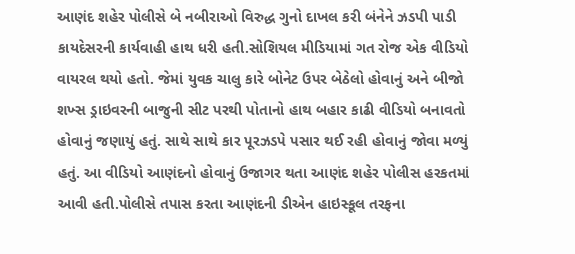આણંદ શહેર પોલીસે બે નબીરાઓ વિરુદ્ધ ગુનો દાખલ કરી બંનેને ઝડપી પાડી કાયદેસરની કાર્યવાહી હાથ ધરી હતી.સોશિયલ મીડિયામાં ગત રોજ એક વીડિયો વાયરલ થયો હતો. જેમાં યુવક ચાલુ કારે બોનેટ ઉપર બેઠેલો હોવાનું અને બીજો શખ્સ ડ્રાઇવરની બાજુની સીટ પરથી પોતાનો હાથ બહાર કાઢી વીડિયો બનાવતો હોવાનું જણાયું હતું. સાથે સાથે કાર પૂરઝડપે પસાર થઈ રહી હોવાનું જોવા મળ્યું હતું. આ વીડિયો આણંદનો હોવાનું ઉજાગર થતા આણંદ શહેર પોલીસ હરકતમાં આવી હતી.પોલીસે તપાસ કરતા આણંદની ડીએન હાઇસ્કૂલ તરફના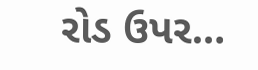રોડ ઉપર…